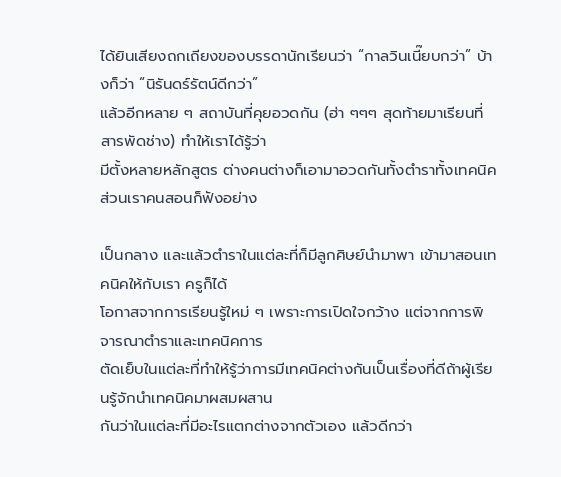ได้ยินเสียงถกเถียงของบรรดานักเรียนว่า “กาลวินเนี๊ยบกว่า” บ้างก็ว่า “นิรันดร์รัตน์ดีกว่า”
แล้วอีกหลาย ๆ สถาบันที่คุยอวดกัน (ฮ่า ๆๆๆ สุดท้ายมาเรียนที่สารพัดช่าง) ทำให้เราได้รู้ว่า
มีตั้งหลายหลักสูตร ต่างคนต่างก็เอามาอวดกันทั้งตำราทั้งเทคนิคส่วนเราคนสอนก็ฟังอย่าง

เป็นกลาง และแล้วตำราในแต่ละที่ก็มีลูกศิษย์นำมาพา เข้ามาสอนเทคนิคให้กับเรา ครูก็ได้
โอกาสจากการเรียนรู้ใหม่ ๆ เพราะการเปิดใจกว้าง แต่จากการพิจารณาตำราและเทคนิคการ
ตัดเย็บในแต่ละที่ทำให้รู้ว่าการมีเทคนิคต่างกันเป็นเรื่องที่ดีถ้าผู้เรียนรู้จักนำเทคนิคมาผสมผสาน
กันว่าในแต่ละที่มีอะไรแตกต่างจากตัวเอง แล้วดีกว่า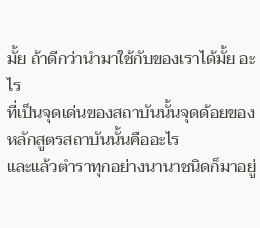มั้ย ถ้าดีกว่านำมาใช้กับของเราได้มั้ย อะไร
ที่เป็นจุดเด่นของสถาบันนั้นจุดด้อยของหลักสูตรสถาบันนั้นคืออะไร
และแล้วตำราทุกอย่างนานาชนิดก็มาอยู่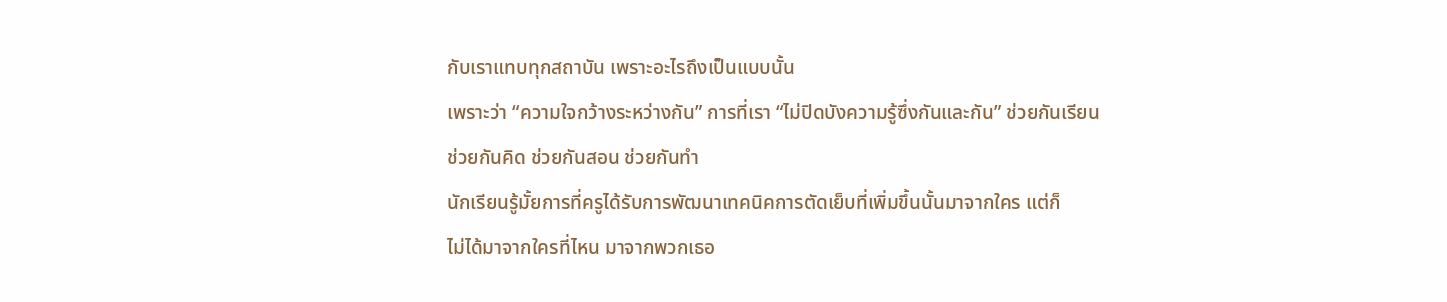กับเราแทบทุกสถาบัน เพราะอะไรถึงเป็นแบบนั้น
เพราะว่า “ความใจกว้างระหว่างกัน” การที่เรา “ไม่ปิดบังความรู้ซึ่งกันและกัน” ช่วยกันเรียน
ช่วยกันคิด ช่วยกันสอน ช่วยกันทำ
นักเรียนรู้มั้ยการที่ครูได้รับการพัฒนาเทคนิคการตัดเย็บที่เพิ่มขึ้นนั้นมาจากใคร แต่ก็
ไม่ได้มาจากใครที่ไหน มาจากพวกเธอ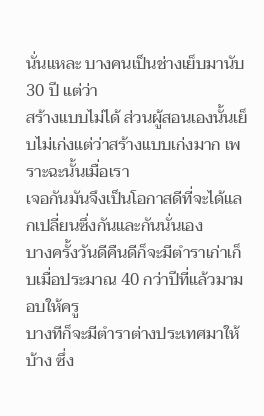นั่นแหละ บางคนเป็นช่างเย็บมานับ 30 ปี แต่ว่า
สร้างแบบไม่ได้ ส่วนผู้สอนเองนั้นเย็บไม่เก่งแต่ว่าสร้างแบบเก่งมาก เพราะฉะนั้นเมื่อเรา
เจอกันมันจึงเป็นโอกาสดีที่จะได้แลกเปลี่ยนซึ่งกันและกันนั่นเอง
บางครั้งวันดีคืนดีก็จะมีตำราเก่าเก็บเมื่อประมาณ 40 กว่าปีที่แล้วมามอบให้ครู
บางทีก็จะมีตำราต่างประเทศมาให้บ้าง ซึ่ง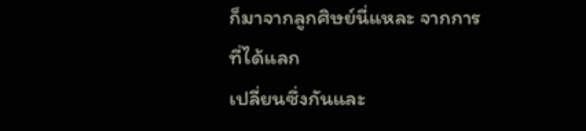ก็มาจากลูกศิษย์นี่แหละ จากการที่ได้แลก
เปลี่ยนซึ่งกันและ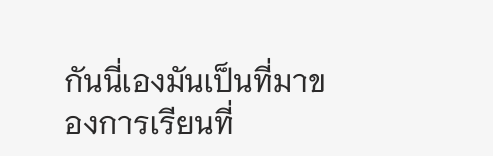กันนี่เองมันเป็นที่มาของการเรียนที่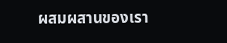ผสมผสานของเรา